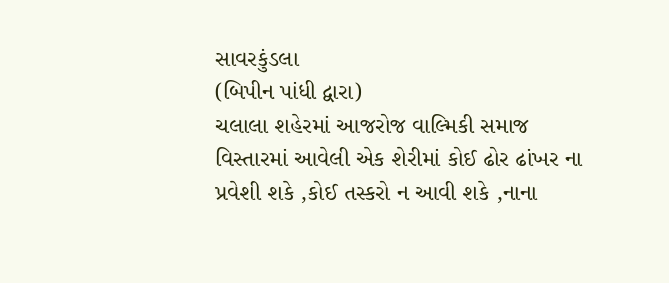સાવરકુંડલા
(બિપીન પાંધી દ્વારા)
ચલાલા શહેરમાં આજરોજ વાલ્મિકી સમાજ વિસ્તારમાં આવેલી એક શેરીમાં કોઈ ઢોર ઢાંખર ના પ્રવેશી શકે ,કોઈ તસ્કરો ન આવી શકે ,નાના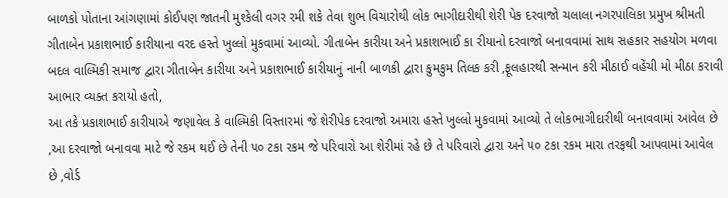બાળકો પોતાના આંગણામાં કોઈપણ જાતની મુશ્કેલી વગર રમી શકે તેવા શુભ વિચારોથી લોક ભાગીદારીથી શેરી પેક દરવાજો ચલાલા નગરપાલિકા પ્રમુખ શ્રીમતી ગીતાબેન પ્રકાશભાઈ કારીયાના વરદ હસ્તે ખુલ્લો મુકવામાં આવ્યો. ગીતાબેન કારીયા અને પ્રકાશભાઈ કા રીયાનો દરવાજો બનાવવામાં સાથ સહકાર સહયોગ મળવા બદલ વાલ્મિકી સમાજ દ્વારા ગીતાબેન કારીયા અને પ્રકાશભાઈ કારીયાનું નાની બાળકી દ્વારા કુમકુમ તિલક કરી ,ફૂલહારથી સન્માન કરી મીઠાઈ વહેંચી મો મીઠા કરાવી આભાર વ્યક્ત કરાયો હતો,
આ તકે પ્રકાશભાઈ કારીયાએ જણાવેલ કે વાલ્મિકી વિસ્તારમાં જે શેરીપેક દરવાજો અમારા હસ્તે ખુલ્લો મુકવામાં આવ્યો તે લોકભાગીદારીથી બનાવવામાં આવેલ છે ,આ દરવાજો બનાવવા માટે જે રકમ થઈ છે તેની ૫૦ ટકા રકમ જે પરિવારો આ શેરીમાં રહે છે તે પરિવારો દ્વારા અને ૫૦ ટકા રકમ મારા તરફથી આપવામાં આવેલ છે ,વોર્ડ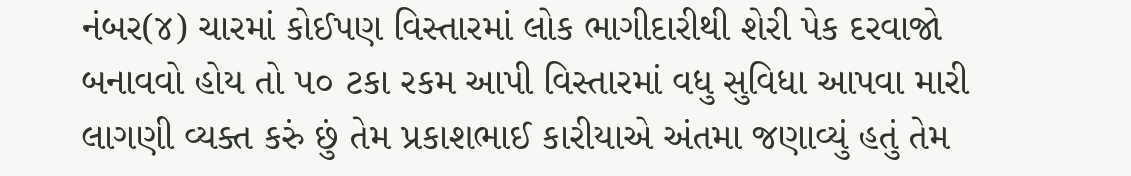નંબર(૪) ચારમાં કોઈપણ વિસ્તારમાં લોક ભાગીદારીથી શેરી પેક દરવાજો બનાવવો હોય તો ૫૦ ટકા રકમ આપી વિસ્તારમાં વધુ સુવિધા આપવા મારી લાગણી વ્યક્ત કરું છું તેમ પ્રકાશભાઈ કારીયાએ અંતમા જણાવ્યું હતું તેમ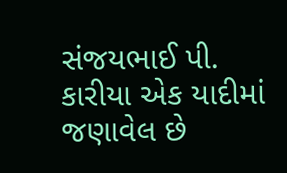સંજયભાઈ પી. કારીયા એક યાદીમાં જણાવેલ છે